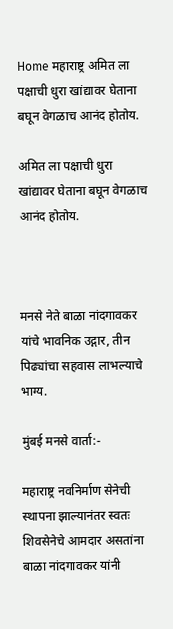Home महाराष्ट्र अमित ला पक्षाची धुरा खांद्यावर घेताना बघून वेगळाच आनंद होतोय.

अमित ला पक्षाची धुरा खांद्यावर घेताना बघून वेगळाच आनंद होतोय.



मनसे नेते बाळा नांदगावकर यांचे भावनिक उद्गार, तीन पिढ्यांचा सहवास लाभल्याचे भाग्य.

मुंबई मनसे वार्ता:-

महाराष्ट्र नवनिर्माण सेनेची स्थापना झाल्यानंतर स्वतः शिवसेनेचे आमदार असतांना बाळा नांदगावकर यांनी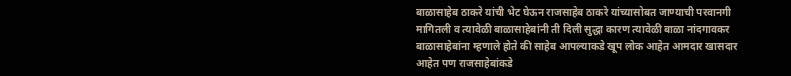बाळासाहेब ठाकरे यांची भेट घेऊन राजसाहेब ठाकरे यांच्यासोबत जाण्याची परवानगी मागितली व त्यावेळी बाळासाहेबांनी ती दिली सुद्धा कारण त्यावेळी बाळा नांदगावकर बाळासाहेबांना म्हणाले होते की साहेब आपल्याकडे खूप लोक आहेत आमदार खासदार आहेत पण राजसाहेबांकडे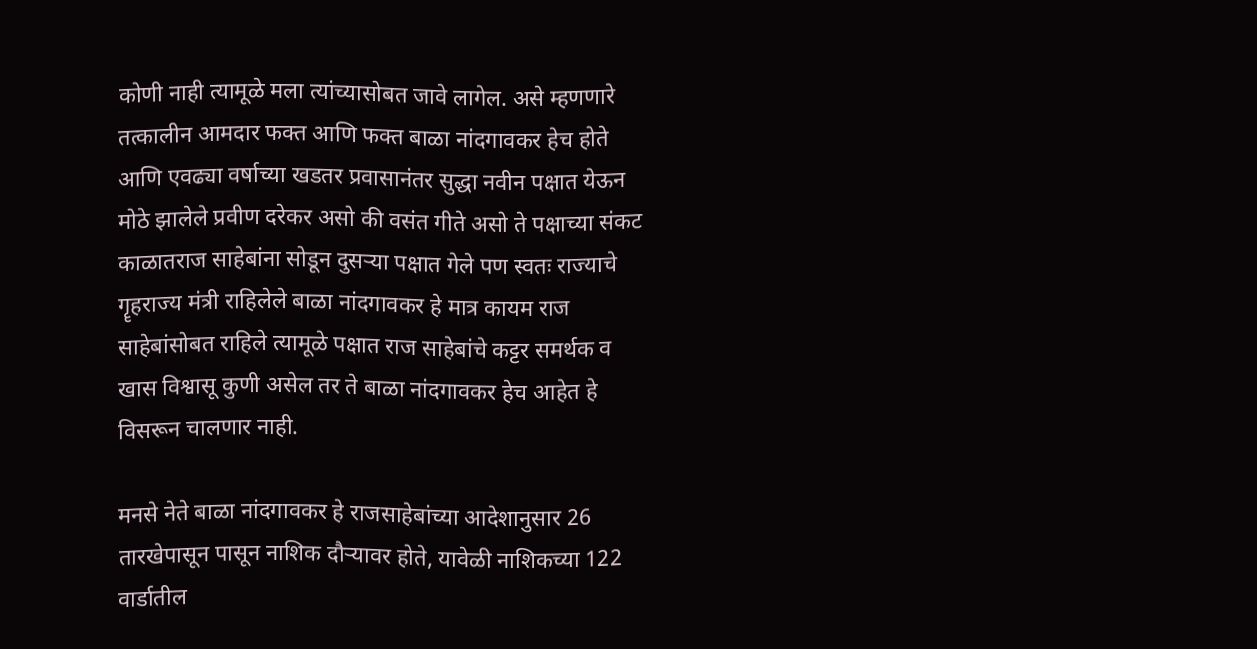कोणी नाही त्यामूळे मला त्यांच्यासोबत जावे लागेल. असे म्हणणारे तत्कालीन आमदार फक्त आणि फक्त बाळा नांदगावकर हेच होते आणि एवढ्या वर्षाच्या खडतर प्रवासानंतर सुद्धा नवीन पक्षात येऊन मोठे झालेले प्रवीण दरेकर असो की वसंत गीते असो ते पक्षाच्या संकट काळातराज साहेबांना सोडून दुसऱ्या पक्षात गेले पण स्वतः राज्याचे गॄहराज्य मंत्री राहिलेले बाळा नांदगावकर हे मात्र कायम राज साहेबांसोबत राहिले त्यामूळे पक्षात राज साहेबांचे कट्टर समर्थक व खास विश्वासू कुणी असेल तर ते बाळा नांदगावकर हेच आहेत हे विसरून चालणार नाही.

मनसे नेते बाळा नांदगावकर हे राजसाहेबांच्या आदेशानुसार 26 तारखेपासून पासून नाशिक दौऱ्यावर होते, यावेळी नाशिकच्या 122 वार्डातील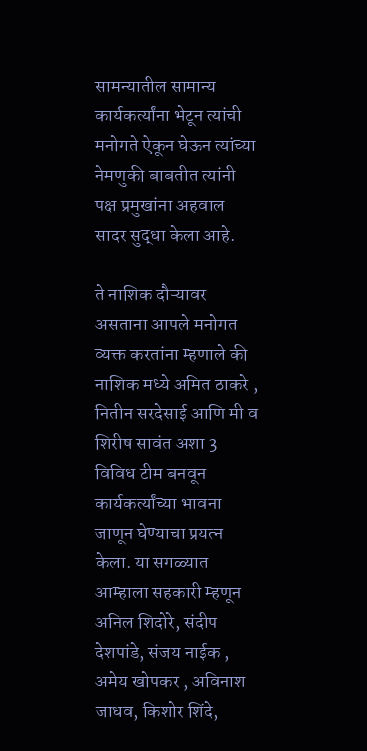सामन्यातील सामान्य कार्यकर्त्यांना भेटून त्यांची मनोगते ऐकून घेऊन त्यांच्या नेमणुकी बाबतीत त्यांनी पक्ष प्रमुखांना अहवाल सादर सुद्धा केला आहे.

ते नाशिक दौऱ्यावर असताना आपले मनोगत व्यक्त करतांना म्हणाले की नाशिक मध्ये अमित ठाकरे , नितीन सरदेसाई आणि मी व शिरीष सावंत अशा 3 विविध टीम बनवून कार्यकर्त्यांच्या भावना जाणून घेण्याचा प्रयत्न केला. या सगळ्यात आम्हाला सहकारी म्हणून अनिल शिदोरे, संदीप देशपांडे, संजय नाईक , अमेय खोपकर , अविनाश जाधव, किशोर शिंदे,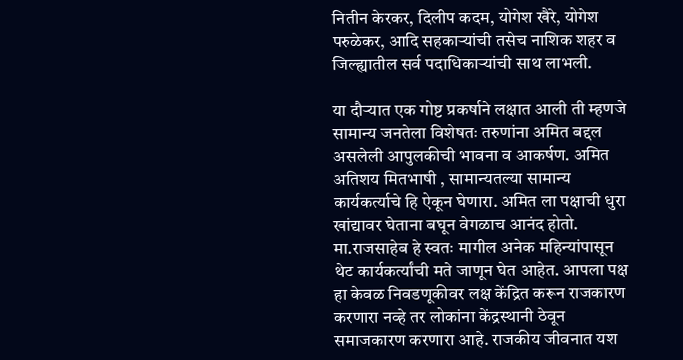नितीन केरकर, दिलीप कदम, योगेश खैरे, योगेश परुळेकर, आदि सहकाऱ्यांची तसेच नाशिक शहर व जिल्ह्यातील सर्व पदाधिकाऱ्यांची साथ लाभली.

या दौऱ्यात एक गोष्ट प्रकर्षाने लक्षात आली ती म्हणजे सामान्य जनतेला विशेषतः तरुणांना अमित बद्दल असलेली आपुलकीची भावना व आकर्षण. अमित अतिशय मितभाषी , सामान्यतल्या सामान्य कार्यकर्त्याचे हि ऐकून घेणारा. अमित ला पक्षाची धुरा खांद्यावर घेताना बघून वेगळाच आनंद होतो. मा.राजसाहेब हे स्वतः मागील अनेक महिन्यांपासून थेट कार्यकर्त्यांची मते जाणून घेत आहेत. आपला पक्ष हा केवळ निवडणूकीवर लक्ष केंद्रित करून राजकारण करणारा नव्हे तर लोकांना केंद्रस्थानी ठेवून समाजकारण करणारा आहे. राजकीय जीवनात यश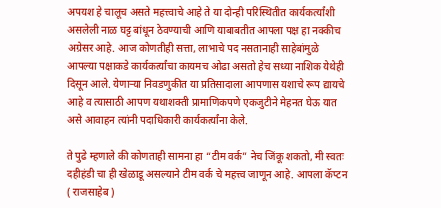अपयश हे चालूच असते महत्त्वाचे आहे ते या दोन्ही परिस्थितीत कार्यकर्त्यांशी असलेली नाळ घट्ट बांधून ठेवण्याची आणि याबाबतीत आपला पक्ष हा नक्कीच अग्रेसर आहे. आज कोणतीही सत्ता, लाभाचे पद नसतानाही साहेबांमुळे आपल्या पक्षाकडे कार्यकर्त्यांचा कायमच ओढा असतो हेच सध्या नाशिक येथेही दिसून आले. येणाऱ्या निवडणुकीत या प्रतिसादाला आपणास यशाचे रूप द्यायचे आहे व त्यासाठी आपण यथाशक्ती प्रामाणिकपणे एकजुटीने मेहनत घेऊ यात असे आवाहन त्यांनी पदाधिकारी कार्यकर्त्यांना केले.

ते पुढे म्हणाले की कोणताही सामना हा “टीम वर्क” नेच जिंकू शकतो, मी स्वतः दहीहंडी चा ही खेळाडू असल्याने टीम वर्क चे महत्त्व जाणून आहे. आपला कॅप्टन ( राजसाहेब )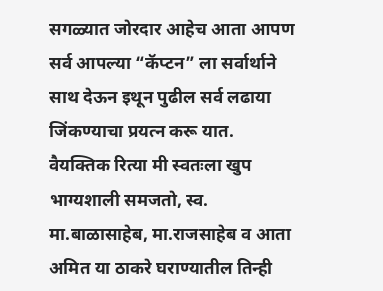सगळ्यात जोरदार आहेच आता आपण सर्व आपल्या “कॅप्टन” ला सर्वार्थाने साथ देऊन इथून पुढील सर्व लढाया जिंकण्याचा प्रयत्न करू यात. वैयक्तिक रित्या मी स्वतःला खुप भाग्यशाली समजतो, स्व. मा.बाळासाहेब, मा.राजसाहेब व आता अमित या ठाकरे घराण्यातील तिन्ही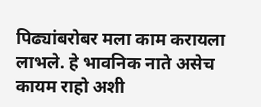पिढ्यांबरोबर मला काम करायला लाभले. हे भावनिक नाते असेच कायम राहो अशी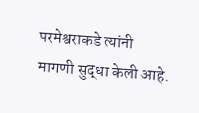परमेश्वराकडे त्यांनी मागणी सुद्धा केली आहे.